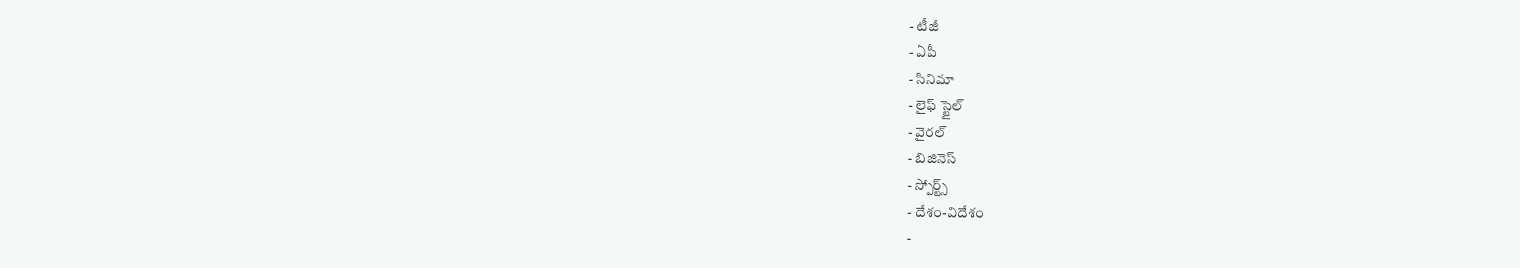- టీజీ
- ఏపీ
- సినిమా
- లైఫ్ స్టైల్
- వైరల్
- బిజినెస్
- స్పోర్ట్స్
- దేశం-విదేశం
-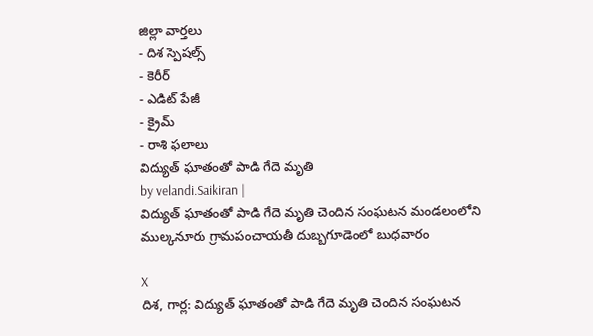జిల్లా వార్తలు
- దిశ స్పెషల్స్
- కెరీర్
- ఎడిట్ పేజీ
- క్రైమ్
- రాశి ఫలాలు
విద్యుత్ ఘాతంతో పాడి గేదె మృతి
by velandi.Saikiran |
విద్యుత్ ఘాతంతో పాడి గేదె మృతి చెందిన సంఘటన మండలంలోని ముల్కనూరు గ్రామపంచాయతీ దుబ్బగూడెంలో బుధవారం

X
దిశ, గార్ల: విద్యుత్ ఘాతంతో పాడి గేదె మృతి చెందిన సంఘటన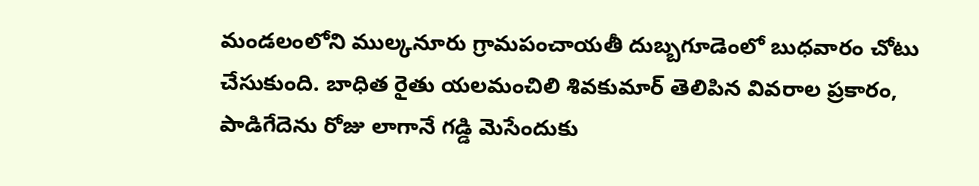మండలంలోని ముల్కనూరు గ్రామపంచాయతీ దుబ్బగూడెంలో బుధవారం చోటు చేసుకుంది. బాధిత రైతు యలమంచిలి శివకుమార్ తెలిపిన వివరాల ప్రకారం, పాడిగేదెను రోజు లాగానే గడ్డి మెసేందుకు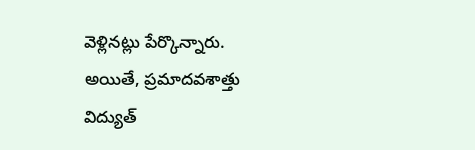వెళ్లినట్లు పేర్కొన్నారు. అయితే, ప్రమాదవశాత్తు విద్యుత్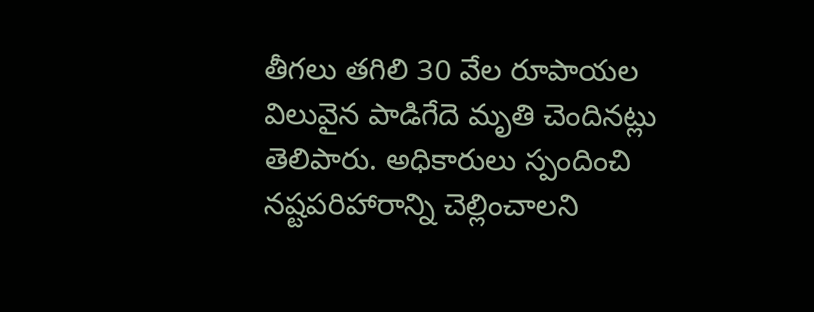తీగలు తగిలి 30 వేల రూపాయల విలువైన పాడిగేదె మృతి చెందినట్లు తెలిపారు. అధికారులు స్పందించి నష్టపరిహారాన్ని చెల్లించాలని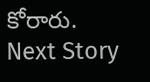కోరారు.
Next Story